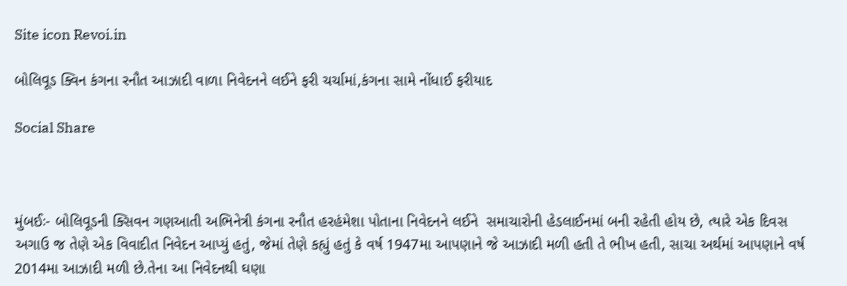Site icon Revoi.in

બોલિવૂડ ક્વિન કંગના રનૌત આઝાદી વાળા નિવેદનને લઈને ફરી ચર્ચામાં,કંગના સામે નોંધાઈ ફરીયાદ

Social Share



મુંબઈઃ- બોલિવૂડની ક્સિવન ગણઆતી અભિનેત્રી કંગના રનૌત હરહંમેશા પોતાના નિવેદનને લઈને  સમાચારોની હેડલાઈનમાં બની રહેતી હોય છે, ત્યારે એક દિવસ અગાઉ જ તેણે એક વિવાદીત નિવેદન આપ્યું હતું, જેમાં તેણે કહ્યું હતું કે વર્ષ 1947મા આપણાને જે આઝાદી મળી હતી તે ભીખ હતી, સાચા અર્થમાં આપણાને વર્ષ 2014મા આઝાદી મળી છે.તેના આ નિવેદનથી ઘણા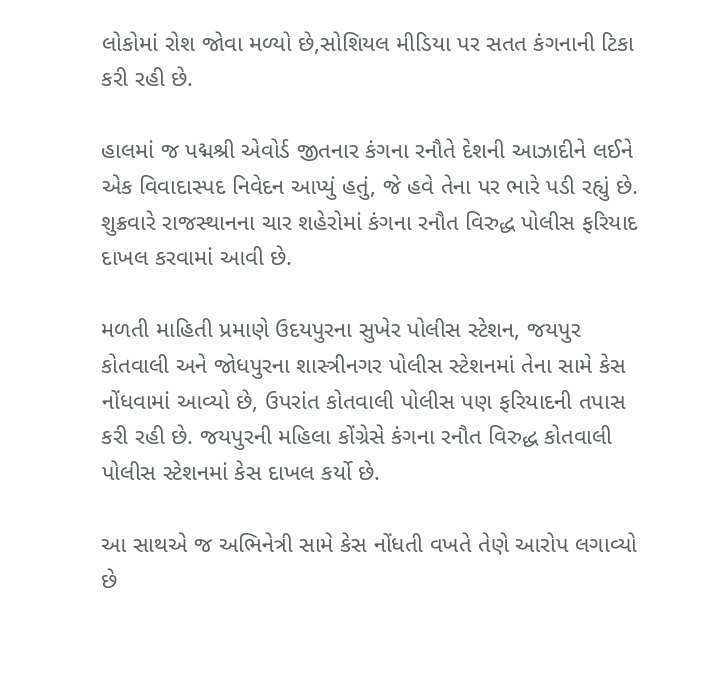લોકોમાં રોશ જોવા મળ્યો છે,સોશિયલ મીડિયા પર સતત કંગનાની ટિકા કરી રહી છે.

હાલમાં જ પદ્મશ્રી એવોર્ડ જીતનાર કંગના રનૌતે દેશની આઝાદીને લઈને એક વિવાદાસ્પદ નિવેદન આપ્યું હતું, જે હવે તેના પર ભારે પડી રહ્યું છે. શુક્રવારે રાજસ્થાનના ચાર શહેરોમાં કંગના રનૌત વિરુદ્ધ પોલીસ ફરિયાદ દાખલ કરવામાં આવી છે.

મળતી માહિતી પ્રમાણે ઉદયપુરના સુખેર પોલીસ સ્ટેશન, જયપુર કોતવાલી અને જોધપુરના શાસ્ત્રીનગર પોલીસ સ્ટેશનમાં તેના સામે કેસ નોંધવામાં આવ્યો છે, ઉપરાંત કોતવાલી પોલીસ પણ ફરિયાદની તપાસ કરી રહી છે. જયપુરની મહિલા કોંગ્રેસે કંગના રનૌત વિરુદ્ધ કોતવાલી પોલીસ સ્ટેશનમાં કેસ દાખલ કર્યો છે.

આ સાથએ જ અભિનેત્રી સામે કેસ નોંધતી વખતે તેણે આરોપ લગાવ્યો છે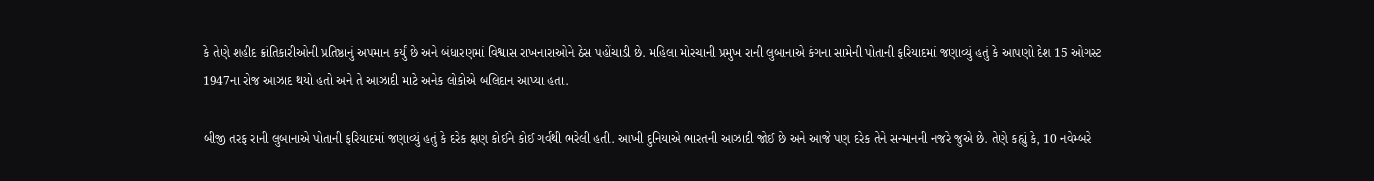કે તેણે શહીદ ક્રાંતિકારીઓની પ્રતિષ્ઠાનું અપમાન કર્યું છે અને બંધારણમાં વિશ્વાસ રાખનારાઓને ઠેસ પહોંચાડી છે. મહિલા મોરચાની પ્રમુખ રાની લુબાનાએ કંગના સામેની પોતાની ફરિયાદમાં જણાવ્યું હતું કે આપણો દેશ 15 ઓગસ્ટ 1947ના રોજ આઝાદ થયો હતો અને તે આઝાદી માટે અનેક લોકોએ બલિદાન આપ્યા હતા.

બીજી તરફ રાની લુબાનાએ પોતાની ફરિયાદમાં જણાવ્યું હતું કે દરેક ક્ષણ કોઈને કોઈ ગર્વથી ભરેલી હતી. આખી દુનિયાએ ભારતની આઝાદી જોઈ છે અને આજે પણ દરેક તેને સન્માનની નજરે જુએ છે. તેણે કહ્યું કે, 10 નવેમ્બરે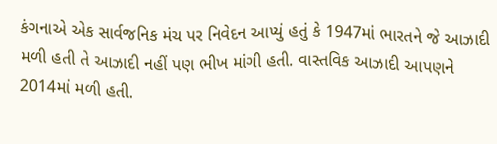કંગનાએ એક સાર્વજનિક મંચ પર નિવેદન આપ્યું હતું કે 1947માં ભારતને જે આઝાદી મળી હતી તે આઝાદી નહીં પણ ભીખ માંગી હતી. વાસ્તવિક આઝાદી આપણને 2014માં મળી હતી.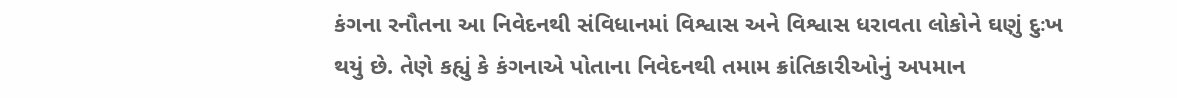કંગના રનૌતના આ નિવેદનથી સંવિધાનમાં વિશ્વાસ અને વિશ્વાસ ધરાવતા લોકોને ઘણું દુઃખ થયું છે. તેણે કહ્યું કે કંગનાએ પોતાના નિવેદનથી તમામ ક્રાંતિકારીઓનું અપમાન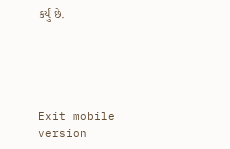કર્યું છે.





Exit mobile version